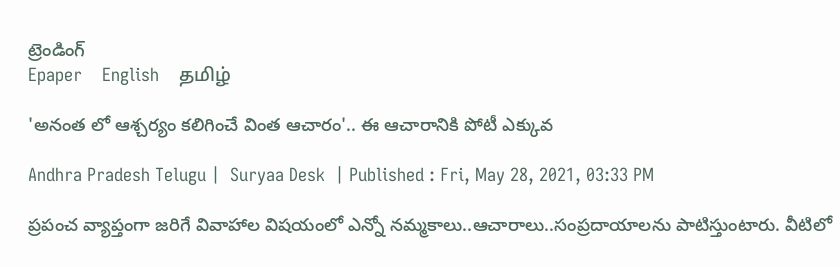ట్రెండింగ్
Epaper    English    தமிழ்

'అనంత లో ఆశ్చర్యం కలిగించే వింత ఆచారం'.. ఈ ఆచారానికి పోటీ ఎక్కువ

Andhra Pradesh Telugu |  Suryaa Desk  | Published : Fri, May 28, 2021, 03:33 PM

ప్రపంచ వ్యాప్తంగా జరిగే వివాహాల విషయంలో ఎన్నో నమ్మకాలు..ఆచారాలు..సంప్రదాయాలను పాటిస్తుంటారు. వీటిలో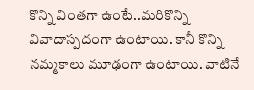కొన్ని వింతగా ఉంటే..మరికొన్ని వివాదాస్పదంగా ఉంటాయి. కానీ కొన్ని నమ్మకాలు మూఢంగా ఉంటాయి. వాటినే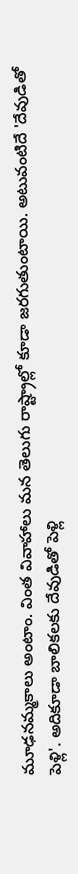మూఢనమ్మకాలు అంటాం. వింత వివాహాలు మన తెలుగు రాష్ట్రాల్లో కూడా జరగుతుంటాయి. అటువంటిదే 'దేవుడితో పెళ్లి'. అదికూడా బాలికలకు దేవుడితో పెళ్లి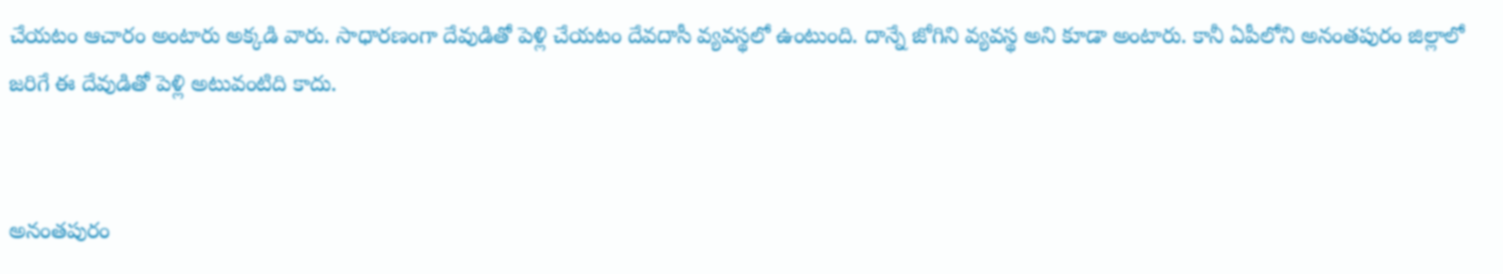చేయటం ఆచారం అంటారు అక్కడి వారు. సాధారణంగా దేవుడితో పెళ్లి చేయటం దేవదాసీ వ్యవస్థలో ఉంటుంది. దాన్నే జోగిని వ్యవస్థ అని కూడా అంటారు. కానీ ఏపీలోని అనంతపురం జిల్లాలో జరిగే ఈ దేవుడితో పెళ్లి అటువంటిది కాదు.


అనంతపురం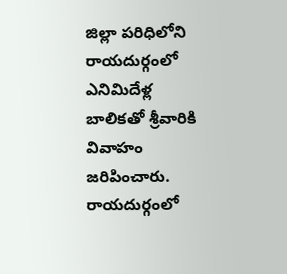జిల్లా పరిధిలోని రాయదుర్గంలో ఎనిమిదేళ్ల బాలికతో శ్రీవారికి వివాహం జరిపించారు. రాయదుర్గంలో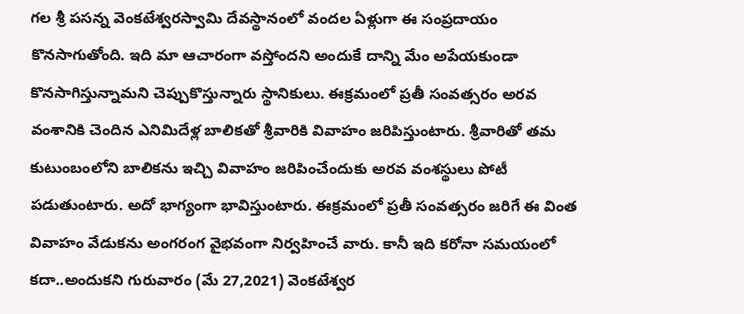గల శ్రీ పసన్న వెంకటేశ్వరస్వామి దేవస్థానంలో వందల ఏళ్లుగా ఈ సంప్రదాయం కొనసాగుతోంది. ఇది మా ఆచారంగా వస్తోందని అందుకే దాన్ని మేం అపేయకుండా కొనసాగిస్తున్నామని చెప్పుకొస్తున్నారు స్థానికులు. ఈక్రమంలో ప్రతీ సంవత్సరం అరవ వంశానికి చెందిన ఎనిమిదేళ్ల బాలికతో శ్రీవారికి వివాహం జరిపిస్తుంటారు. శ్రీవారితో తమ కుటుంబంలోని బాలికను ఇచ్చి వివాహం జరిపించేందుకు అరవ వంశస్థులు పోటీ పడుతుంటారు. అదో భాగ్యంగా భావిస్తుంటారు. ఈక్రమంలో ప్రతీ సంవత్సరం జరిగే ఈ వింత వివాహం వేడుకను అంగరంగ వైభవంగా నిర్వహించే వారు. కానీ ఇది కరోనా సమయంలో కదా..అందుకని గురువారం (మే 27,2021) వెంకటేశ్వర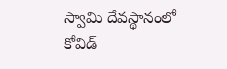స్వామి దేవస్థానంలో కోవిడ్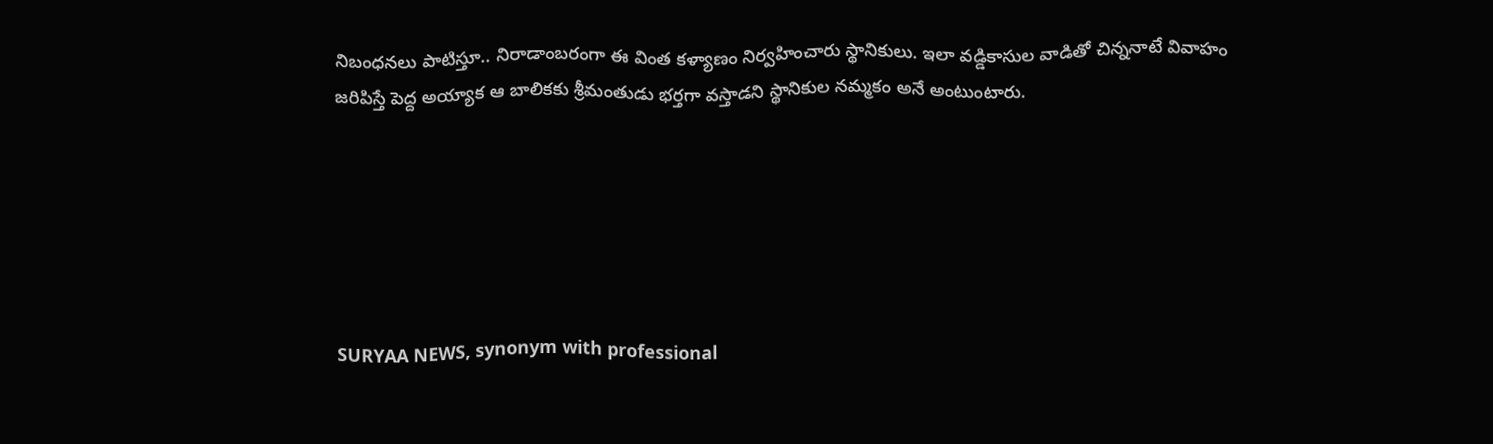నిబంధనలు పాటిస్తూ.. నిరాడాంబరంగా ఈ వింత కళ్యాణం నిర్వహించారు స్థానికులు. ఇలా వడ్డికాసుల వాడితో చిన్ననాటే వివాహం జరిపిస్తే పెద్ద అయ్యాక ఆ బాలికకు శ్రీమంతుడు భర్తగా వస్తాడని స్థానికుల నమ్మకం అనే అంటుంటారు.






SURYAA NEWS, synonym with professional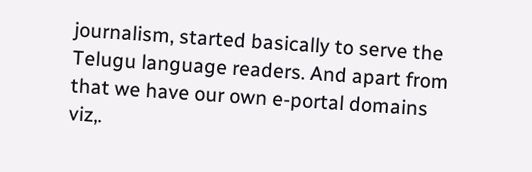journalism, started basically to serve the Telugu language readers. And apart from that we have our own e-portal domains viz,.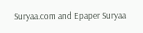Suryaa.com and Epaper Suryaa